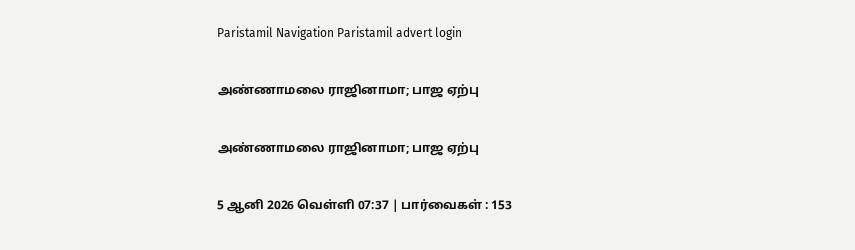Paristamil Navigation Paristamil advert login

அண்ணாமலை ராஜினாமா; பாஜ ஏற்பு

அண்ணாமலை ராஜினாமா; பாஜ ஏற்பு

5 ஆனி 2026 வெள்ளி 07:37 | பார்வைகள் : 153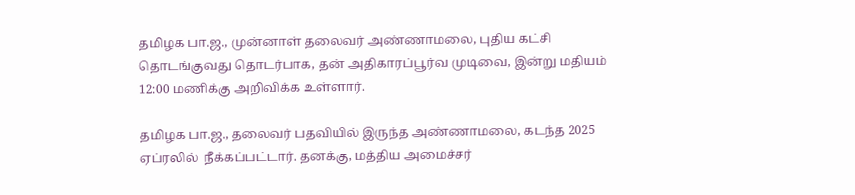தமிழக பா.ஜ., முன்னாள் தலைவர் அண்ணாமலை, புதிய கட்சி தொடங்குவது தொடர்பாக, தன் அதிகாரப்பூர்வ முடிவை, இன்று மதியம் 12:00 மணிக்கு அறிவிக்க உள்ளார்.

தமிழக பா.ஜ., தலைவர் பதவியில் இருந்த அண்ணாமலை, கடந்த 2025 ஏப்ரலில்  நீக்கப்பட்டார். தனக்கு, மத்திய அமைச்சர்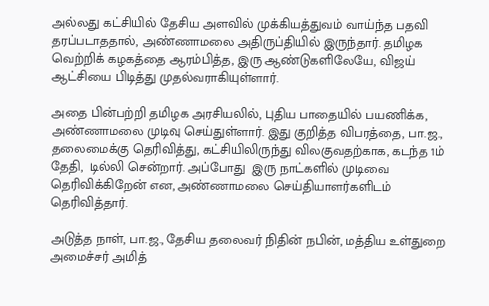அல்லது கட்சியில் தேசிய அளவில் முக்கியத்துவம் வாய்ந்த பதவி தரப்படாததால், அண்ணாமலை அதிருப்தியில் இருந்தார். தமிழக வெற்றிக் கழகத்தை ஆரம்பித்த, இரு ஆண்டுகளிலேயே, விஜய் ஆட்சியை பிடித்து முதல்வராகியுள்ளார்.

அதை பின்பற்றி தமிழக அரசியலில், புதிய பாதையில் பயணிக்க, அண்ணாமலை முடிவு செய்துள்ளார். இது குறித்த விபரத்தை, பா.ஜ., தலைமைக்கு தெரிவித்து, கட்சியிலிருந்து விலகுவதற்காக, கடந்த 1ம் தேதி,  டில்லி சென்றார். அப்போது  இரு நாட்களில் முடிவை தெரிவிக்கிறேன் என, அண்ணாமலை செய்தியாளர்களிடம் தெரிவித்தார்.

அடுத்த நாள், பா.ஜ., தேசிய தலைவர் நிதின் நபின், மத்திய உள்துறை அமைச்சர் அமித்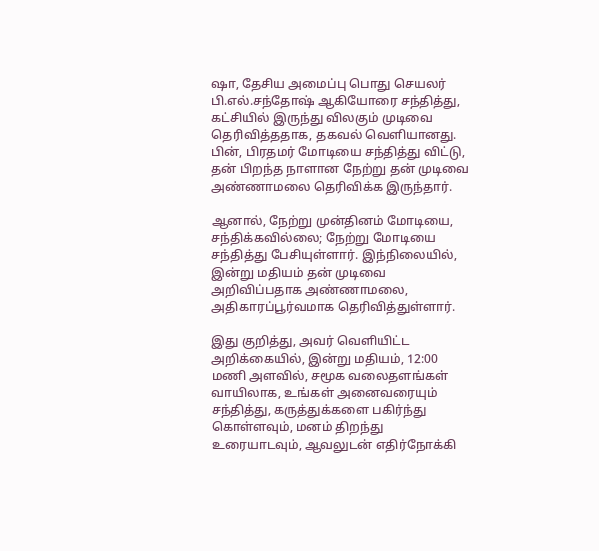ஷா, தேசிய அமைப்பு பொது செயலர் பி.எல்.சந்தோஷ் ஆகியோரை சந்தித்து, கட்சியில் இருந்து விலகும் முடிவை தெரிவித்ததாக, தகவல் வெளியானது. பின், பிரதமர் மோடியை சந்தித்து விட்டு, தன் பிறந்த நாளான நேற்று தன் முடிவை அண்ணாமலை தெரிவிக்க இருந்தார்.

ஆனால், நேற்று முன்தினம் மோடியை, சந்திக்கவில்லை; நேற்று மோடியை சந்தித்து பேசியுள்ளார். இந்நிலையில், இன்று மதியம் தன் முடிவை அறிவிப்பதாக அண்ணாமலை, அதிகாரப்பூர்வமாக தெரிவித்துள்ளார்.

இது குறித்து, அவர் வெளியிட்ட அறிக்கையில், இன்று மதியம், 12:00 மணி அளவில், சமூக வலைதளங்கள் வாயிலாக, உங்கள் அனைவரையும் சந்தித்து, கருத்துக்களை பகிர்ந்து கொள்ளவும், மனம் திறந்து உரையாடவும், ஆவலுடன் எதிர்நோக்கி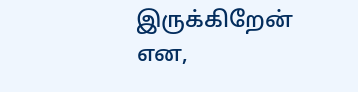இருக்கிறேன் என,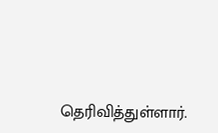தெரிவித்துள்ளார்.